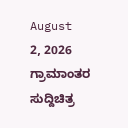August 2, 2026
ಗ್ರಾಮಾಂತರ ಸುದ್ದಿಚಿತ್ರ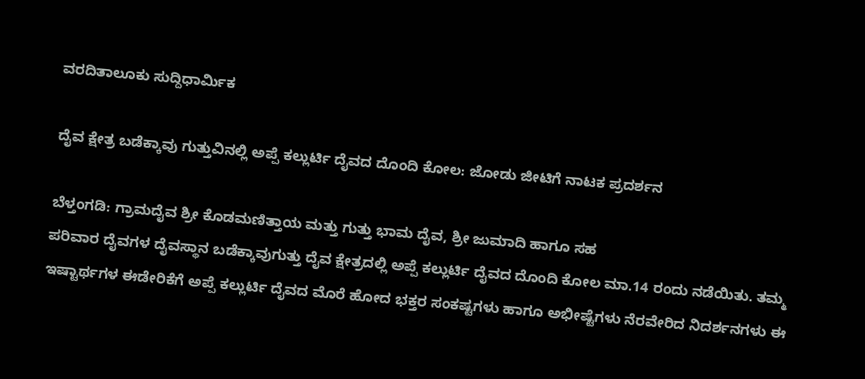ವರದಿತಾಲೂಕು ಸುದ್ದಿಧಾರ್ಮಿಕ

ದೈವ ಕ್ಷೇತ್ರ ಬಡೆಕ್ಕಾವು ಗುತ್ತುವಿನಲ್ಲಿ ಅಪ್ಪೆ ಕಲ್ಲುರ್ಟಿ ದೈವದ ದೊಂದಿ ಕೋಲ: ಜೋಡು ಜೀಟಿಗೆ ನಾಟಕ ಪ್ರದರ್ಶನ

ಬೆಳ್ತಂಗಡಿ: ಗ್ರಾಮದೈವ ಶ್ರೀ ಕೊಡಮಣಿತ್ತಾಯ ಮತ್ತು ಗುತ್ತು ಭಾಮ ದೈವ, ಶ್ರೀ ಜುಮಾದಿ ಹಾಗೂ ಸಹ
ಪರಿವಾರ ದೈವಗಳ ದೈವಸ್ಥಾನ ಬಡೆಕ್ಕಾವುಗುತ್ತು ದೈವ ಕ್ಷೇತ್ರದಲ್ಲಿ ಅಪ್ಪೆ ಕಲ್ಲುರ್ಟಿ ದೈವದ ದೊಂದಿ ಕೋಲ ಮಾ.14 ರಂದು ನಡೆಯಿತು. ತಮ್ಮ ಇಷ್ಟಾರ್ಥಗಳ ಈಡೇರಿಕೆಗೆ ಅಪ್ಪೆ ಕಲ್ಲುರ್ಟಿ ದೈವದ ಮೊರೆ ಹೋದ ಭಕ್ತರ ಸಂಕಷ್ಟಗಳು ಹಾಗೂ ಅಭೀಷ್ಟೆಗಳು ನೆರವೇರಿದ ನಿದರ್ಶನಗಳು ಈ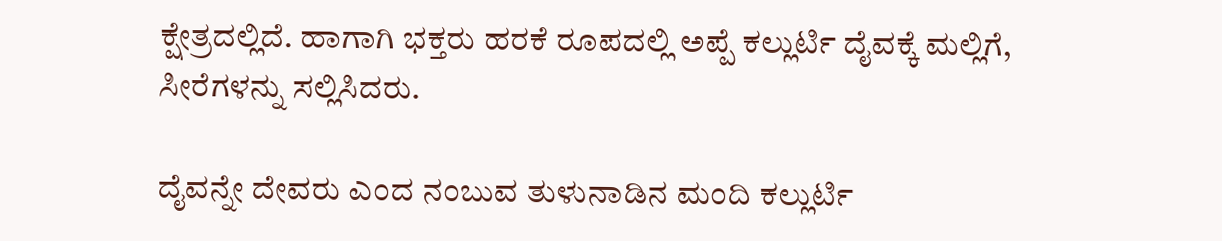ಕ್ಷೇತ್ರದಲ್ಲಿದೆ. ಹಾಗಾಗಿ ಭಕ್ತರು ಹರಕೆ ರೂಪದಲ್ಲಿ ಅಪ್ಪೆ ಕಲ್ಲುರ್ಟಿ ದೈವಕ್ಕೆ ಮಲ್ಲಿಗೆ, ಸೀರೆಗಳನ್ನು ಸಲ್ಲಿಸಿದರು.

ದೈವನ್ನೇ ದೇವರು ಎಂದ ನಂಬುವ ತುಳುನಾಡಿನ ಮಂದಿ ಕಲ್ಲುರ್ಟಿ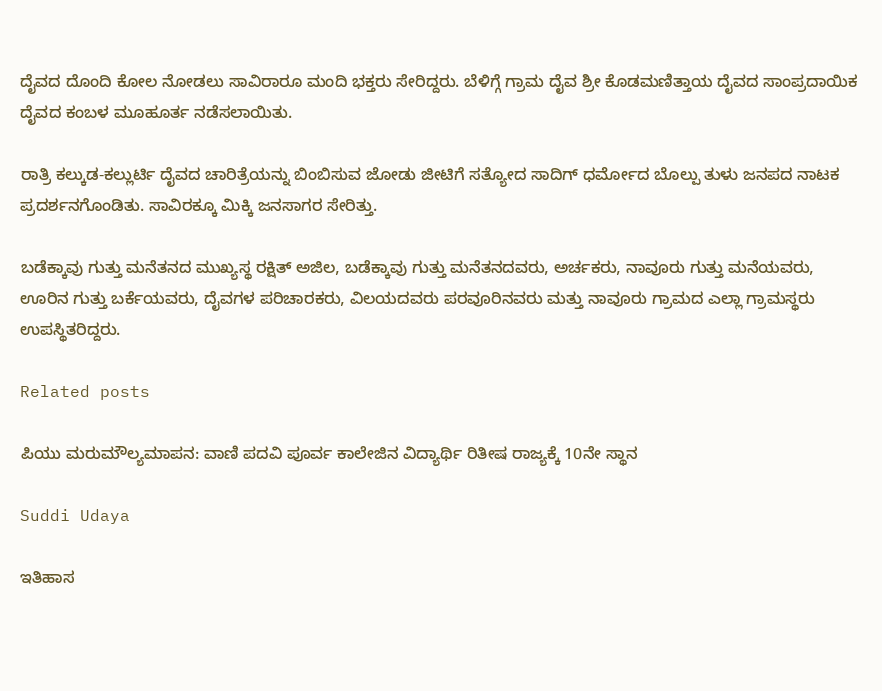ದೈವದ ದೊಂದಿ ಕೋಲ ನೋಡಲು ಸಾವಿರಾರೂ ಮಂದಿ ಭಕ್ತರು ಸೇರಿದ್ದರು. ಬೆಳಿಗ್ಗೆ ಗ್ರಾಮ ದೈವ ಶ್ರೀ ಕೊಡಮಣಿತ್ತಾಯ ದೈವದ ಸಾಂಪ್ರದಾಯಿಕ ದೈವದ ಕಂಬಳ ಮೂಹೂರ್ತ ನಡೆಸಲಾಯಿತು.

ರಾತ್ರಿ ಕಲ್ಕುಡ-ಕಲ್ಲುರ್ಟಿ ದೈವದ ಚಾರಿತ್ರೆಯನ್ನು ಬಿಂಬಿಸುವ ಜೋಡು ಜೀಟಿಗೆ ಸತ್ಯೋದ ಸಾದಿಗ್ ಧರ್ಮೋದ ಬೊಲ್ಪು ತುಳು ಜನಪದ ನಾಟಕ ಪ್ರದರ್ಶನಗೊಂಡಿತು. ಸಾವಿರಕ್ಕೂ ಮಿಕ್ಕಿ ಜನಸಾಗರ ಸೇರಿತ್ತು.

ಬಡೆಕ್ಕಾವು ಗುತ್ತು ಮನೆತನದ ಮುಖ್ಯಸ್ಥ ರಕ್ಷಿತ್ ಅಜಿಲ, ಬಡೆಕ್ಕಾವು ಗುತ್ತು ಮನೆತನದವರು, ಅರ್ಚಕರು, ನಾವೂರು ಗುತ್ತು ಮನೆಯವರು, ಊರಿನ ಗುತ್ತು ಬರ್ಕೆಯವರು, ದೈವಗಳ ಪರಿಚಾರಕರು, ವಿಲಯದವರು ಪರವೂರಿನವರು ಮತ್ತು ನಾವೂರು ಗ್ರಾಮದ ಎಲ್ಲಾ ಗ್ರಾಮಸ್ಥರು ಉಪಸ್ಥಿತರಿದ್ದರು.

Related posts

ಪಿಯು ಮರುಮೌಲ್ಯಮಾಪನ: ವಾಣಿ ಪದವಿ ಪೂರ್ವ ಕಾಲೇಜಿನ ವಿದ್ಯಾರ್ಥಿ ರಿತೀಷ ರಾಜ್ಯಕ್ಕೆ 10ನೇ ಸ್ಥಾನ

Suddi Udaya

ಇತಿಹಾಸ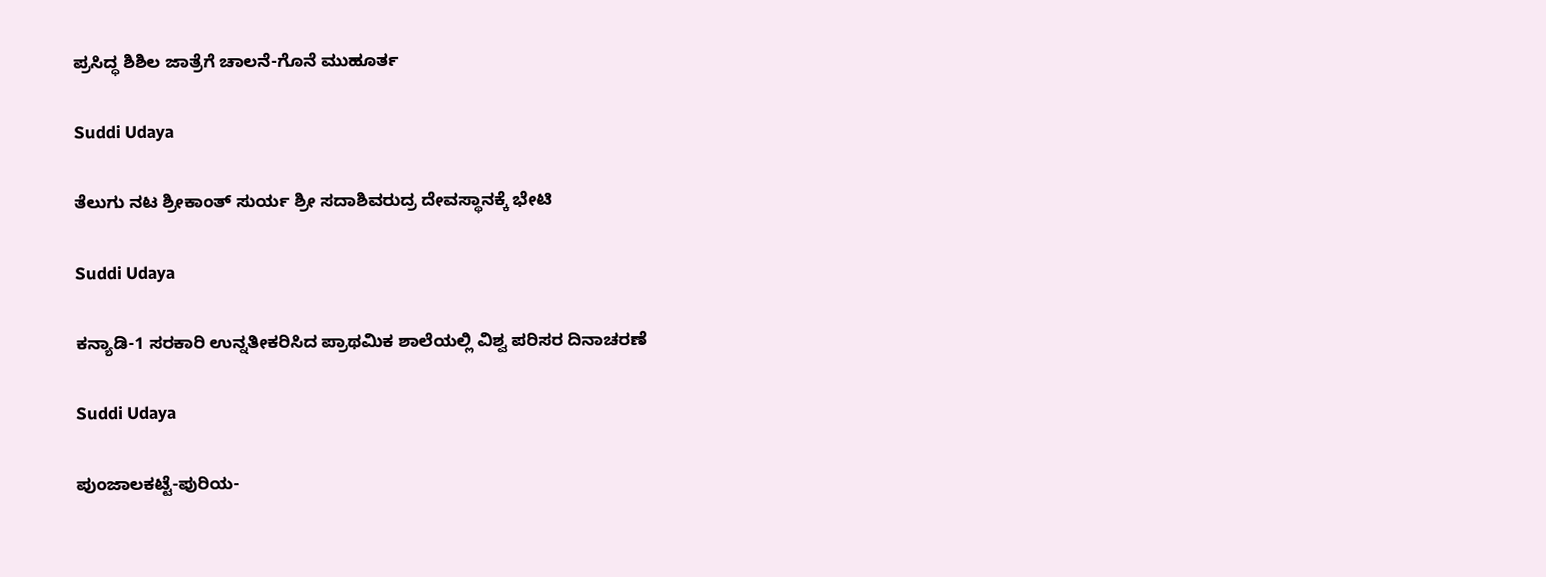ಪ್ರಸಿದ್ಧ ಶಿಶಿಲ ಜಾತ್ರೆಗೆ ಚಾಲನೆ-ಗೊನೆ ಮುಹೂರ್ತ

Suddi Udaya

ತೆಲುಗು ನಟ ಶ್ರೀಕಾಂತ್ ಸುರ್ಯ ಶ್ರೀ ಸದಾಶಿವರುದ್ರ ದೇವಸ್ಥಾನಕ್ಕೆ ಭೇಟಿ

Suddi Udaya

ಕನ್ಯಾಡಿ-1 ಸರಕಾರಿ ಉನ್ನತೀಕರಿಸಿದ ಪ್ರಾಥಮಿಕ ಶಾಲೆಯಲ್ಲಿ ವಿಶ್ವ ಪರಿಸರ ದಿನಾಚರಣೆ

Suddi Udaya

ಪುಂಜಾಲಕಟ್ಟೆ-ಪುರಿಯ-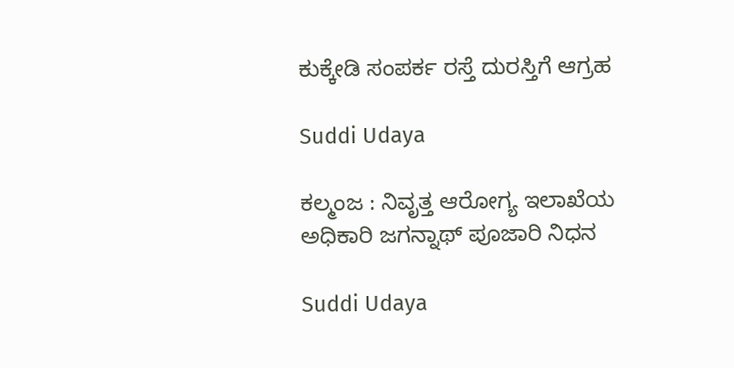ಕುಕ್ಕೇಡಿ ಸಂಪರ್ಕ ರಸ್ತೆ ದುರಸ್ತಿಗೆ ಆಗ್ರಹ

Suddi Udaya

ಕಲ್ಮಂಜ : ನಿವೃತ್ತ ಆರೋಗ್ಯ ಇಲಾಖೆಯ ಅಧಿಕಾರಿ ಜಗನ್ನಾಥ್ ಪೂಜಾರಿ ನಿಧನ

Suddi Udaya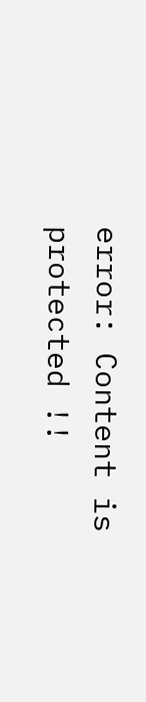error: Content is protected !!